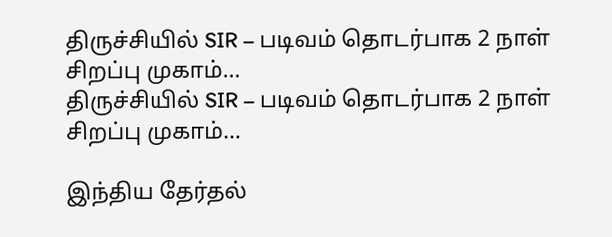திருச்சியில் SIR – படிவம் தொடர்பாக 2 நாள் சிறப்பு முகாம்…
திருச்சியில் SIR – படிவம் தொடர்பாக 2 நாள் சிறப்பு முகாம்…

இந்திய தேர்தல்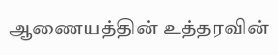ஆணையத்தின் உத்தரவின்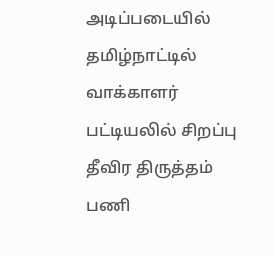அடிப்படையில் தமிழ்நாட்டில் வாக்காளர் பட்டியலில் சிறப்பு தீவிர திருத்தம் பணி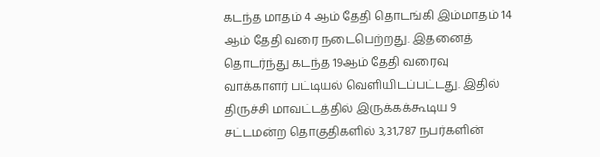கடந்த மாதம் 4 ஆம் தேதி தொடங்கி இம்மாதம் 14 ஆம் தேதி வரை நடைபெற்றது. இதனைத் தொடர்ந்து கடந்த 19ஆம் தேதி வரைவு வாக்காளர் பட்டியல் வெளியிடப்பட்டது. இதில் திருச்சி மாவட்டத்தில் இருக்கக்கூடிய 9 சட்டமன்ற தொகுதிகளில் 3,31,787 நபர்களின்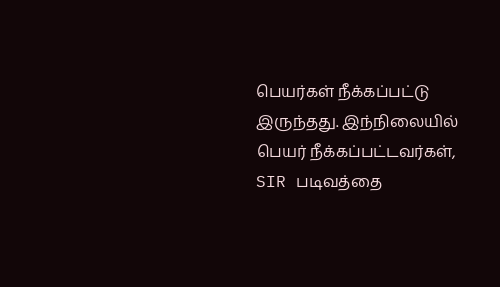பெயர்கள் நீக்கப்பட்டு இருந்தது. இந்நிலையில் பெயர் நீக்கப்பட்டவர்கள், SIR படிவத்தை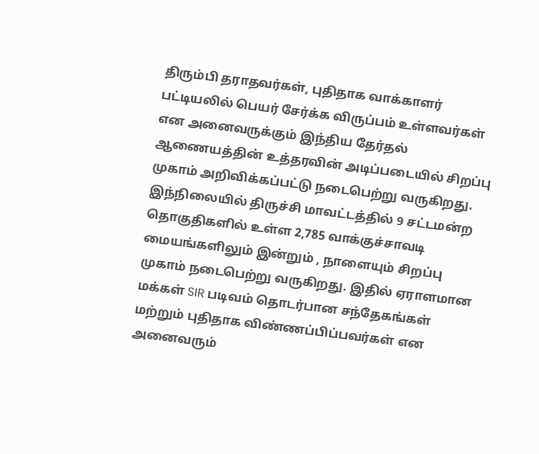திரும்பி தராதவர்கள், புதிதாக வாக்காளர் பட்டியலில் பெயர் சேர்க்க விருப்பம் உள்ளவர்கள் என அனைவருக்கும் இந்திய தேர்தல் ஆணையத்தின் உத்தரவின் அடிப்படையில் சிறப்பு முகாம் அறிவிக்கப்பட்டு நடைபெற்று வருகிறது.
இந்நிலையில் திருச்சி மாவட்டத்தில் 9 சட்டமன்ற தொகுதிகளில் உள்ள 2,785 வாக்குச்சாவடி மையங்களிலும் இன்றும் , நாளையும் சிறப்பு முகாம் நடைபெற்று வருகிறது. இதில் ஏராளமான மக்கள் SIR படிவம் தொடர்பான சந்தேகங்கள் மற்றும் புதிதாக விண்ணப்பிப்பவர்கள் என அனைவரும்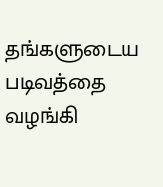தங்களுடைய படிவத்தை வழங்கி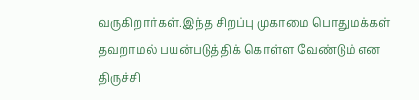வருகிறார்கள்.இந்த சிறப்பு முகாமை பொதுமக்கள் தவறாமல் பயன்படுத்திக் கொள்ள வேண்டும் என திருச்சி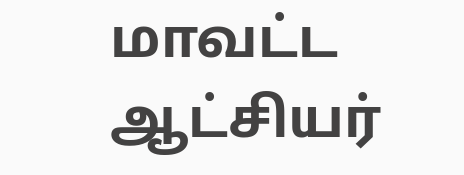மாவட்ட ஆட்சியர்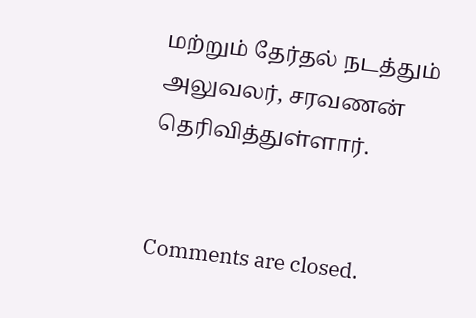மற்றும் தேர்தல் நடத்தும் அலுவலர், சரவணன் தெரிவித்துள்ளார்.


Comments are closed.